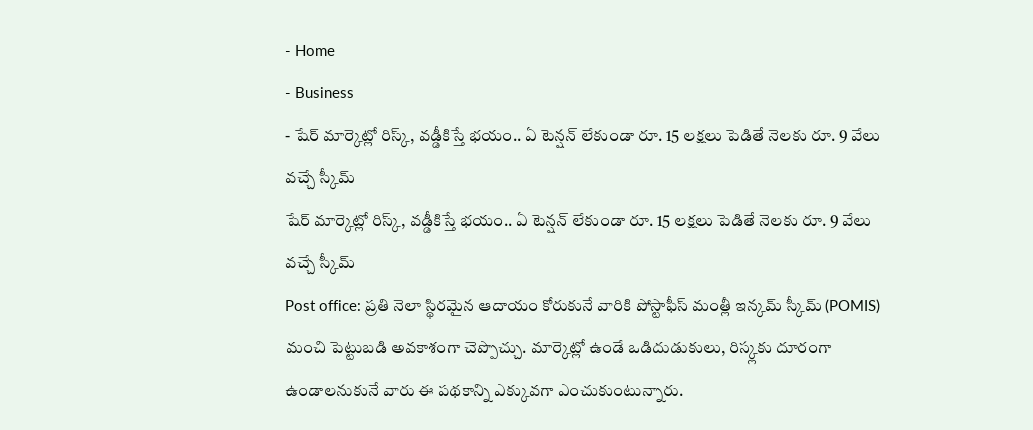- Home
- Business
- షేర్ మార్కెట్లో రిస్క్, వడ్డీకిస్తే భయం.. ఏ టెన్షన్ లేకుండా రూ. 15 లక్షలు పెడితే నెలకు రూ. 9 వేలు వచ్చే స్కీమ్
షేర్ మార్కెట్లో రిస్క్, వడ్డీకిస్తే భయం.. ఏ టెన్షన్ లేకుండా రూ. 15 లక్షలు పెడితే నెలకు రూ. 9 వేలు వచ్చే స్కీమ్
Post office: ప్రతి నెలా స్థిరమైన ఆదాయం కోరుకునే వారికి పోస్టాఫీస్ మంత్లీ ఇన్కమ్ స్కీమ్ (POMIS) మంచి పెట్టుబడి అవకాశంగా చెప్పొచ్చు. మార్కెట్లో ఉండే ఒడిదుడుకులు, రిస్క్లకు దూరంగా ఉండాలనుకునే వారు ఈ పథకాన్ని ఎక్కువగా ఎంచుకుంటున్నారు.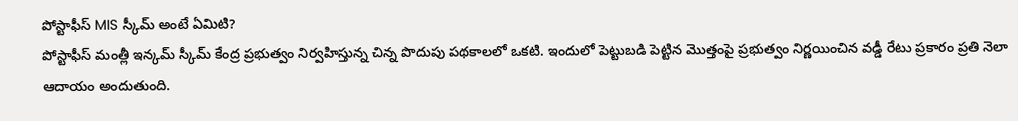పోస్టాఫీస్ MIS స్కీమ్ అంటే ఏమిటి?
పోస్టాఫీస్ మంత్లీ ఇన్కమ్ స్కీమ్ కేంద్ర ప్రభుత్వం నిర్వహిస్తున్న చిన్న పొదుపు పథకాలలో ఒకటి. ఇందులో పెట్టుబడి పెట్టిన మొత్తంపై ప్రభుత్వం నిర్ణయించిన వడ్డీ రేటు ప్రకారం ప్రతి నెలా ఆదాయం అందుతుంది.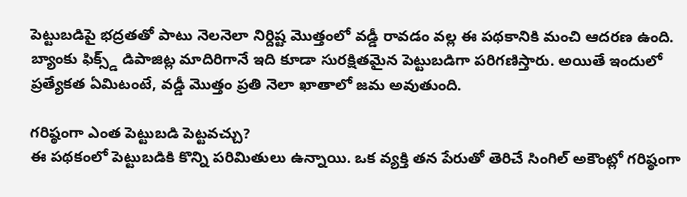పెట్టుబడిపై భద్రతతో పాటు నెలనెలా నిర్దిష్ట మొత్తంలో వడ్డీ రావడం వల్ల ఈ పథకానికి మంచి ఆదరణ ఉంది. బ్యాంకు ఫిక్స్డ్ డిపాజిట్ల మాదిరిగానే ఇది కూడా సురక్షితమైన పెట్టుబడిగా పరిగణిస్తారు. అయితే ఇందులో ప్రత్యేకత ఏమిటంటే, వడ్డీ మొత్తం ప్రతి నెలా ఖాతాలో జమ అవుతుంది.

గరిష్ఠంగా ఎంత పెట్టుబడి పెట్టవచ్చు?
ఈ పథకంలో పెట్టుబడికి కొన్ని పరిమితులు ఉన్నాయి. ఒక వ్యక్తి తన పేరుతో తెరిచే సింగిల్ అకౌంట్లో గరిష్ఠంగా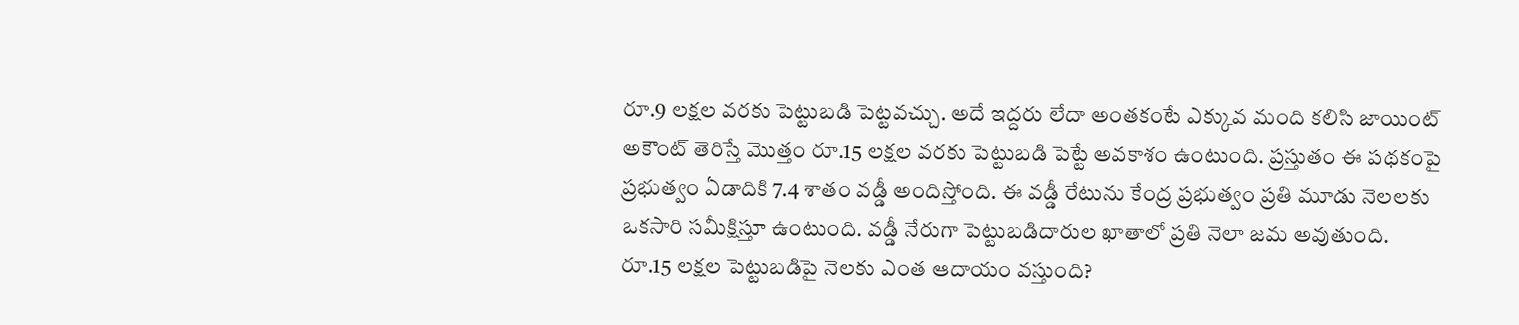రూ.9 లక్షల వరకు పెట్టుబడి పెట్టవచ్చు. అదే ఇద్దరు లేదా అంతకంటే ఎక్కువ మంది కలిసి జాయింట్ అకౌంట్ తెరిస్తే మొత్తం రూ.15 లక్షల వరకు పెట్టుబడి పెట్టే అవకాశం ఉంటుంది. ప్రస్తుతం ఈ పథకంపై ప్రభుత్వం ఏడాదికి 7.4 శాతం వడ్డీ అందిస్తోంది. ఈ వడ్డీ రేటును కేంద్ర ప్రభుత్వం ప్రతి మూడు నెలలకు ఒకసారి సమీక్షిస్తూ ఉంటుంది. వడ్డీ నేరుగా పెట్టుబడిదారుల ఖాతాలో ప్రతి నెలా జమ అవుతుంది.
రూ.15 లక్షల పెట్టుబడిపై నెలకు ఎంత ఆదాయం వస్తుంది?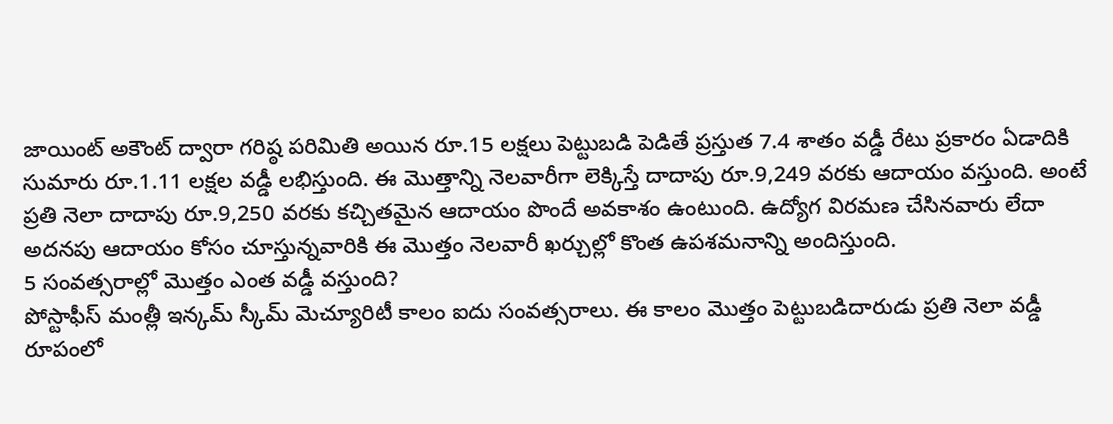జాయింట్ అకౌంట్ ద్వారా గరిష్ఠ పరిమితి అయిన రూ.15 లక్షలు పెట్టుబడి పెడితే ప్రస్తుత 7.4 శాతం వడ్డీ రేటు ప్రకారం ఏడాదికి సుమారు రూ.1.11 లక్షల వడ్డీ లభిస్తుంది. ఈ మొత్తాన్ని నెలవారీగా లెక్కిస్తే దాదాపు రూ.9,249 వరకు ఆదాయం వస్తుంది. అంటే ప్రతి నెలా దాదాపు రూ.9,250 వరకు కచ్చితమైన ఆదాయం పొందే అవకాశం ఉంటుంది. ఉద్యోగ విరమణ చేసినవారు లేదా అదనపు ఆదాయం కోసం చూస్తున్నవారికి ఈ మొత్తం నెలవారీ ఖర్చుల్లో కొంత ఉపశమనాన్ని అందిస్తుంది.
5 సంవత్సరాల్లో మొత్తం ఎంత వడ్డీ వస్తుంది?
పోస్టాఫీస్ మంత్లీ ఇన్కమ్ స్కీమ్ మెచ్యూరిటీ కాలం ఐదు సంవత్సరాలు. ఈ కాలం మొత్తం పెట్టుబడిదారుడు ప్రతి నెలా వడ్డీ రూపంలో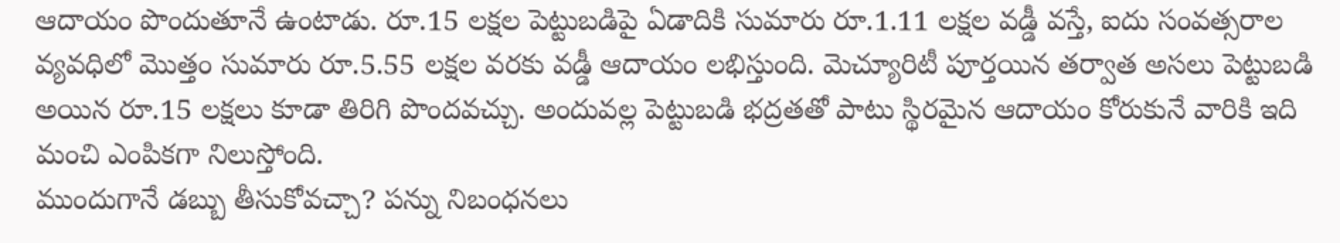ఆదాయం పొందుతూనే ఉంటాడు. రూ.15 లక్షల పెట్టుబడిపై ఏడాదికి సుమారు రూ.1.11 లక్షల వడ్డీ వస్తే, ఐదు సంవత్సరాల వ్యవధిలో మొత్తం సుమారు రూ.5.55 లక్షల వరకు వడ్డీ ఆదాయం లభిస్తుంది. మెచ్యూరిటీ పూర్తయిన తర్వాత అసలు పెట్టుబడి అయిన రూ.15 లక్షలు కూడా తిరిగి పొందవచ్చు. అందువల్ల పెట్టుబడి భద్రతతో పాటు స్థిరమైన ఆదాయం కోరుకునే వారికి ఇది మంచి ఎంపికగా నిలుస్తోంది.
ముందుగానే డబ్బు తీసుకోవచ్చా? పన్ను నిబంధనలు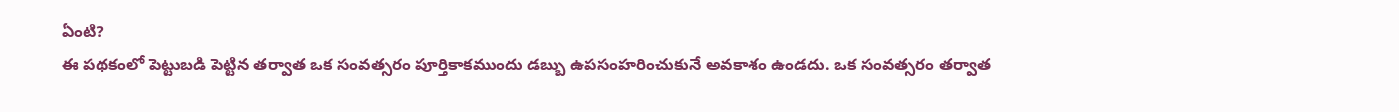ఏంటి?
ఈ పథకంలో పెట్టుబడి పెట్టిన తర్వాత ఒక సంవత్సరం పూర్తికాకముందు డబ్బు ఉపసంహరించుకునే అవకాశం ఉండదు. ఒక సంవత్సరం తర్వాత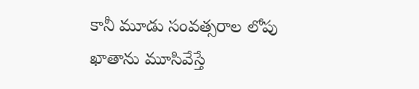కానీ మూడు సంవత్సరాల లోపు ఖాతాను మూసివేస్తే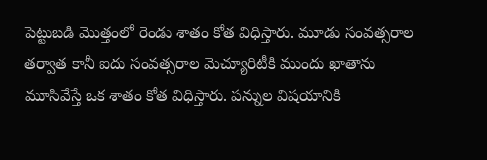పెట్టుబడి మొత్తంలో రెండు శాతం కోత విధిస్తారు. మూడు సంవత్సరాల తర్వాత కానీ ఐదు సంవత్సరాల మెచ్యూరిటీకి ముందు ఖాతాను మూసివేస్తే ఒక శాతం కోత విధిస్తారు. పన్నుల విషయానికి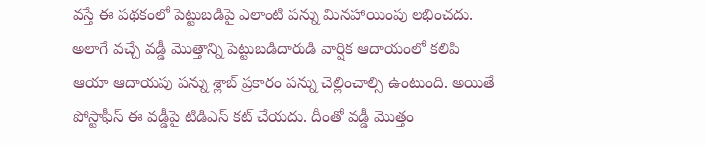వస్తే ఈ పథకంలో పెట్టుబడిపై ఎలాంటి పన్ను మినహాయింపు లభించదు. అలాగే వచ్చే వడ్డీ మొత్తాన్ని పెట్టుబడిదారుడి వార్షిక ఆదాయంలో కలిపి ఆయా ఆదాయపు పన్ను శ్లాబ్ ప్రకారం పన్ను చెల్లించాల్సి ఉంటుంది. అయితే పోస్టాఫీస్ ఈ వడ్డీపై టిడిఎస్ కట్ చేయదు. దీంతో వడ్డీ మొత్తం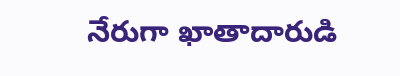నేరుగా ఖాతాదారుడి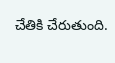చేతికి చేరుతుంది.